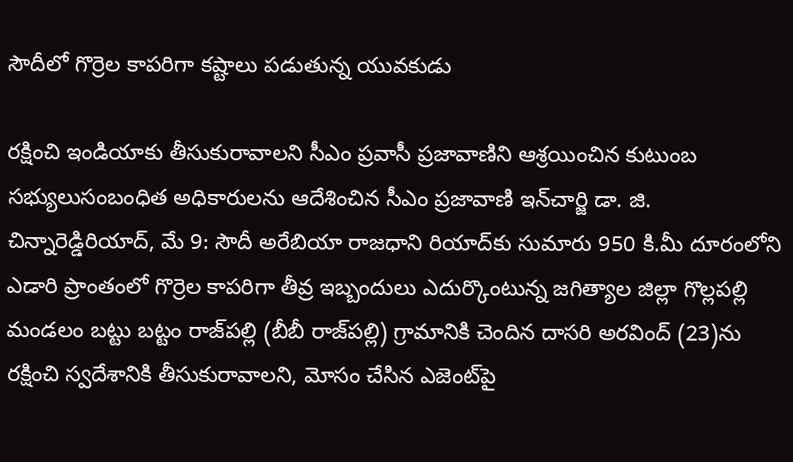సౌదీలో గొర్రెల కాపరిగా కష్టాలు పడుతున్న యువకుడు

రక్షించి ఇండియాకు తీసుకురావాలని సీఎం ప్రవాసీ ప్రజావాణిని ఆశ్రయించిన కుటుంబ సభ్యులుసంబంధిత అధికారులను ఆదేశించిన సీఎం ప్రజావాణి ఇన్‌చార్జి డా. జి. చిన్నారెడ్డిరియాద్, మే 9: సౌదీ అరేబియా రాజధాని రియాద్‌కు సుమారు 950 కి.మీ దూరంలోని ఎడారి ప్రాంతంలో గొర్రెల కాపరిగా తీవ్ర ఇబ్బందులు ఎదుర్కొంటున్న జగిత్యాల జిల్లా గొల్లపల్లి మండలం బట్టు బట్టం రాజ్‌పల్లి (బీబీ రాజ్‌పల్లి) గ్రామానికి చెందిన దాసరి అరవింద్ (23)ను రక్షించి స్వదేశానికి తీసుకురావాలని, మోసం చేసిన ఎజెంట్‌పై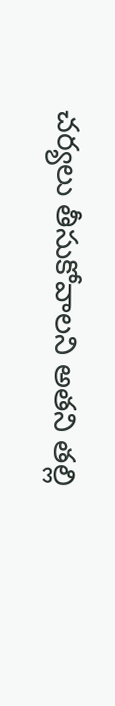చర్యలు తీసుకోవాలని అతని తల్లి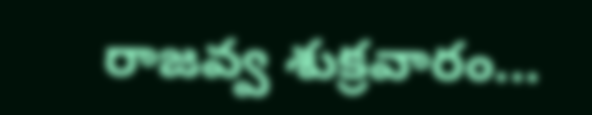రాజవ్వ శుక్రవారం...